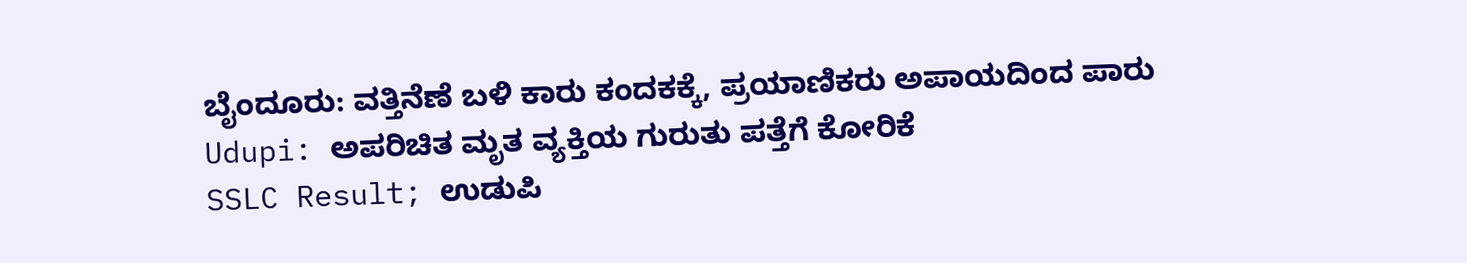ಬೈಂದೂರು: ವತ್ತಿನೆಣೆ ಬಳಿ ಕಾರು ಕಂದಕಕ್ಕೆ, ಪ್ರಯಾಣಿಕರು ಅಪಾಯದಿಂದ ಪಾರು
Udupi: ಅಪರಿಚಿತ ಮೃತ ವ್ಯಕ್ತಿಯ ಗುರುತು ಪತ್ತೆಗೆ ಕೋರಿಕೆ
SSLC Result; ಉಡುಪಿ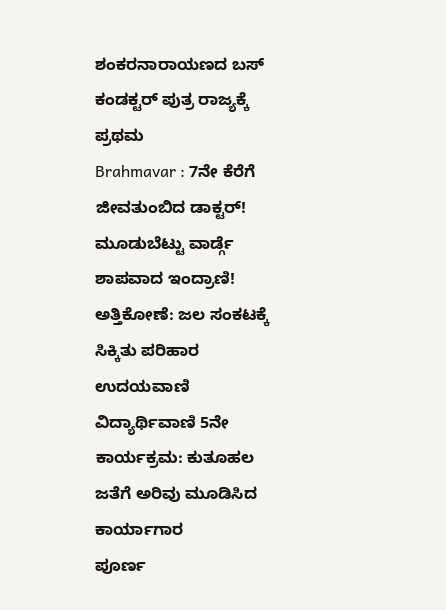ಶಂಕರನಾರಾಯಣದ ಬಸ್ ಕಂಡಕ್ಟರ್ ಪುತ್ರ ರಾಜ್ಯಕ್ಕೆ ಪ್ರಥಮ
Brahmavar : 7ನೇ ಕೆರೆಗೆ ಜೀವತುಂಬಿದ ಡಾಕ್ಟರ್!
ಮೂಡುಬೆಟ್ಟು ವಾರ್ಡ್ಗೆ ಶಾಪವಾದ ಇಂದ್ರಾಣಿ!
ಅತ್ತಿಕೋಣೆ: ಜಲ ಸಂಕಟಕ್ಕೆ ಸಿಕ್ಕಿತು ಪರಿಹಾರ
ಉದಯವಾಣಿ ವಿದ್ಯಾರ್ಥಿವಾಣಿ 5ನೇ ಕಾರ್ಯಕ್ರಮ: ಕುತೂಹಲ ಜತೆಗೆ ಅರಿವು ಮೂಡಿಸಿದ ಕಾರ್ಯಾಗಾರ
ಪೂರ್ಣ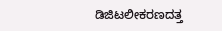ಡಿಜಿಟಲೀಕರಣದತ್ತ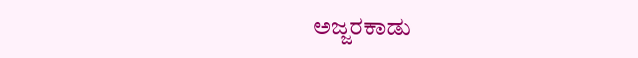ಅಜ್ಜರಕಾಡು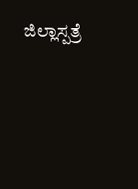ಜಿಲ್ಲಾಸ್ಪತ್ರೆ